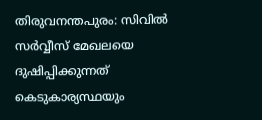തിരുവനന്തപുരം: സിവില്‍ സര്‍വ്വീസ് മേഖലയെ ദുഷിപ്പിക്കുന്നത് കെടുകാര്യസ്ഥയും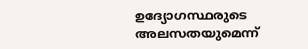ഉദ്യോഗസ്ഥരുടെ അലസതയുമെന്ന്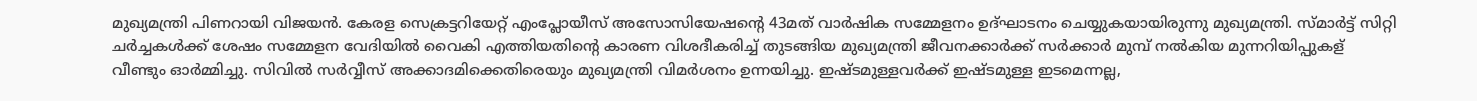മുഖ്യമന്ത്രി പിണറായി വിജയന്‍. കേരള സെക്രട്ടറിയേറ്റ് എംപ്ലോയീസ് അസോസിയേഷന്റെ 43മത് വാര്‍ഷിക സമ്മേളനം ഉദ്ഘാടനം ചെയ്യുകയായിരുന്നു മുഖ്യമന്ത്രി. സ്മാര്‍ട്ട് സിറ്റി ചര്‍ച്ചകള്‍ക്ക് ശേഷം സമ്മേളന വേദിയില്‍ വൈകി എത്തിയതിന്റെ കാരണ വിശദീകരിച്ച് തുടങ്ങിയ മുഖ്യമന്ത്രി ജീവനക്കാര്‍ക്ക് സര്‍ക്കാര്‍ മുമ്പ് നല്‍കിയ മുന്നറിയിപ്പുകള് വീണ്ടും ഓര്‍മ്മിച്ചു. സിവില്‍ സര്‍വ്വീസ് അക്കാദമിക്കെതിരെയും മുഖ്യമന്ത്രി വിമര്‍ശനം ഉന്നയിച്ചു. ഇഷ്ടമുള്ളവര്‍ക്ക് ഇഷ്ടമുള്ള ഇടമെന്നല്ല,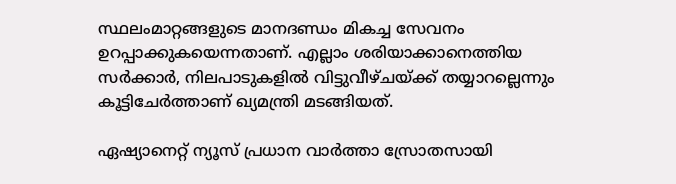സ്ഥലംമാറ്റങ്ങളുടെ മാനദണ്ഡം മികച്ച സേവനം ഉറപ്പാക്കുകയെന്നതാണ്. എല്ലാം ശരിയാക്കാനെത്തിയ സര്‍ക്കാര്‍, നിലപാടുകളില്‍ വിട്ടുവീഴ്ചയ്ക്ക് തയ്യാറല്ലെന്നും കൂട്ടിചേര്‍ത്താണ് ഖ്യമന്ത്രി മടങ്ങിയത്.

ഏഷ്യാനെറ്റ് ന്യൂസ് പ്രധാന വാർത്താ സ്രോതസായി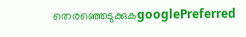തെരഞ്ഞെടുക്കുകgooglePreferred